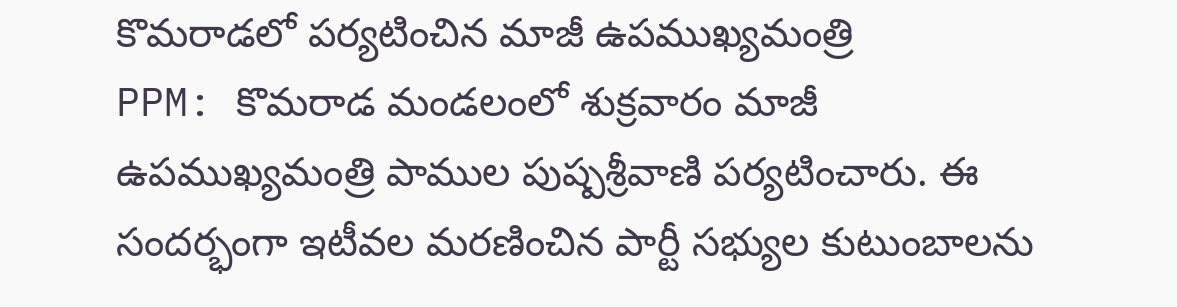కొమరాడలో పర్యటించిన మాజీ ఉపముఖ్యమంత్రి
PPM: కొమరాడ మండలంలో శుక్రవారం మాజీ ఉపముఖ్యమంత్రి పాముల పుష్పశ్రీవాణి పర్యటించారు. ఈ సందర్భంగా ఇటీవల మరణించిన పార్టీ సభ్యుల కుటుంబాలను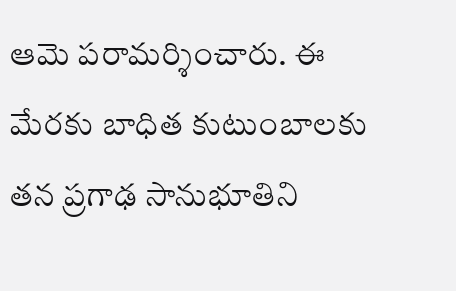ఆమె పరామర్శించారు. ఈ మేరకు బాధిత కుటుంబాలకు తన ప్రగాఢ సానుభూతిని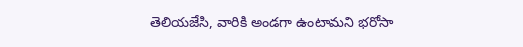తెలియజేసి, వారికి అండగా ఉంటామని భరోసా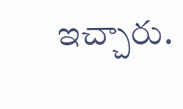ఇచ్చారు.